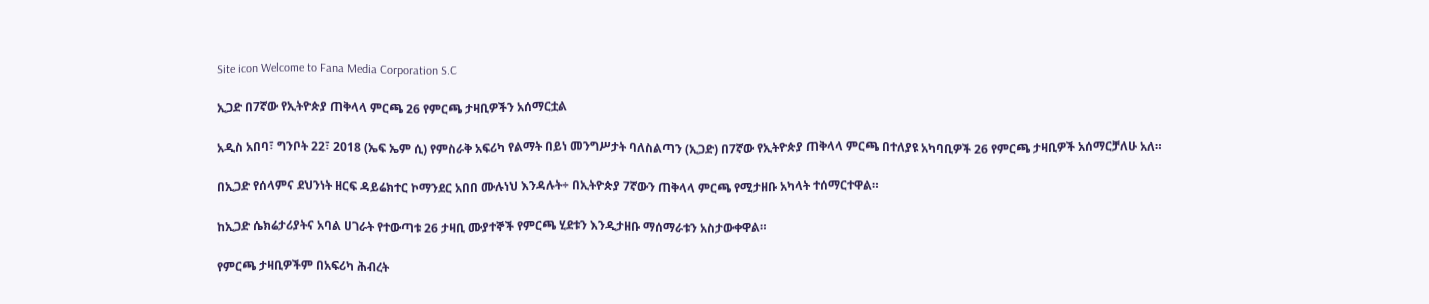Site icon Welcome to Fana Media Corporation S.C

ኢጋድ በ7ኛው የኢትዮጵያ ጠቅላላ ምርጫ 26 የምርጫ ታዛቢዎችን አሰማርቷል

አዲስ አበባ፣ ግንቦት 22፣ 2018 (ኤፍ ኤም ሲ) የምስራቅ አፍሪካ የልማት በይነ መንግሥታት ባለስልጣን (ኢጋድ) በ7ኛው የኢትዮጵያ ጠቅላላ ምርጫ በተለያዩ አካባቢዎች 26 የምርጫ ታዛቢዎች አሰማርቻለሁ አለ።

በኢጋድ የሰላምና ደህንነት ዘርፍ ዳይሬክተር ኮማንደር አበበ ሙሉነህ እንዳሉት÷ በኢትዮጵያ 7ኛውን ጠቅላላ ምርጫ የሚታዘቡ አካላት ተሰማርተዋል።

ከኢጋድ ሴክሬታሪያትና አባል ሀገራት የተውጣቱ 26 ታዛቢ ሙያተኞች የምርጫ ሂደቱን እንዲታዘቡ ማሰማራቱን አስታውቀዋል።

የምርጫ ታዛቢዎችም በአፍሪካ ሕብረት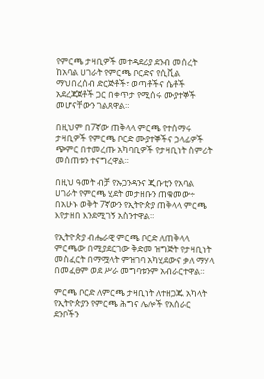የምርጫ ታዛቢዎች መተዳደሪያ ደንብ መሰረት ከአባል ሀገራት የምርጫ ቦርድና የሲቪል ማህበረሰብ ድርጅቶች፣ ወጣቶችና ሴቶች አደረጃጀቶች ጋር በቀጥታ የሚሰሩ ሙያተኞች መሆናቸውን ገልጸዋል።

በዚህም በ7ኛው ጠቅላላ ምርጫ የተሰማሩ ታዛቢዎች የምርጫ ቦርድ ሙያተኞችና ኃላፊዎች ጭምር በተመረጡ አካባቢዎች የታዛቢነት ስምሪት መሰጠቱን ተናግረዋል።

በዚህ ዓመት ብቻ የኡጋንዳንና ጂቡቲን የአባል ሀገራት የምርጫ ሂደት መታዘቡን ጠቁመው÷ በአሁኑ ወቅት 7ኛውን የኢትዮጵያ ጠቅላላ ምርጫ እየታዘበ እንደሚገኝ አስንተዋል።

የኢትዮጵያ ብሔራዊ ምርጫ ቦርድ ለጠቅላላ ምርጫው በሚያደርገው ቅድመ ዝግጅት የታዛቢነት መስፈርት በማሟላት ምዝገባ አካሂደውና ቃለ ማሃላ በመፈፀም ወደ ሥራ መግባቱንም አብራርተዋል።

ምርጫ ቦርድ ለምርጫ ታዛቢነት ለተዘጋጁ አካላት የኢትዮጵያን የምርጫ ሕግና ሌሎች የአሰራር ደንቦችን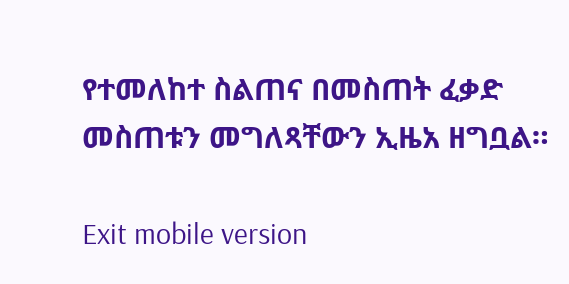የተመለከተ ስልጠና በመስጠት ፈቃድ መስጠቱን መግለጻቸውን ኢዜአ ዘግቧል።

Exit mobile version